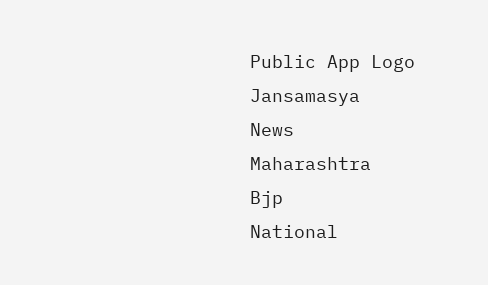Public App Logo
Jansamasya
News
Maharashtra
Bjp
National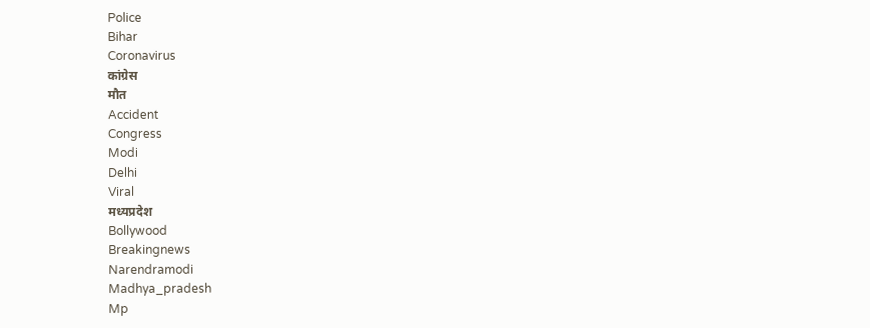Police
Bihar
Coronavirus
कांग्रेस
मौत
Accident
Congress
Modi
Delhi
Viral
मध्यप्रदेश
Bollywood
Breakingnews
Narendramodi
Madhya_pradesh
Mp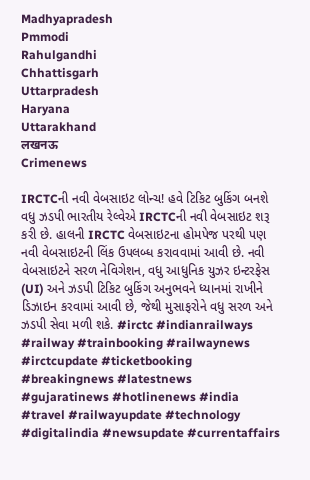Madhyapradesh
Pmmodi
Rahulgandhi
Chhattisgarh
Uttarpradesh
Haryana
Uttarakhand
लखनऊ
Crimenews

IRCTCની નવી વેબસાઇટ લોન્ચ! હવે ટિકિટ બુકિંગ બનશે વધુ ઝડપી ભારતીય રેલ્વેએ IRCTCની નવી વેબસાઇટ શરૂ કરી છે. હાલની IRCTC વેબસાઇટના હોમપેજ પરથી પણ નવી વેબસાઇટની લિંક ઉપલબ્ધ કરાવવામાં આવી છે. નવી વેબસાઇટને સરળ નેવિગેશન, વધુ આધુનિક યુઝર ઇન્ટરફેસ (UI) અને ઝડપી ટિકિટ બુકિંગ અનુભવને ધ્યાનમાં રાખીને ડિઝાઇન કરવામાં આવી છે, જેથી મુસાફરોને વધુ સરળ અને ઝડપી સેવા મળી શકે. #irctc #indianrailways #railway #trainbooking #railwaynews #irctcupdate #ticketbooking #breakingnews #latestnews #gujaratinews #hotlinenews #india #travel #railwayupdate #technology #digitalindia #newsupdate #currentaffairs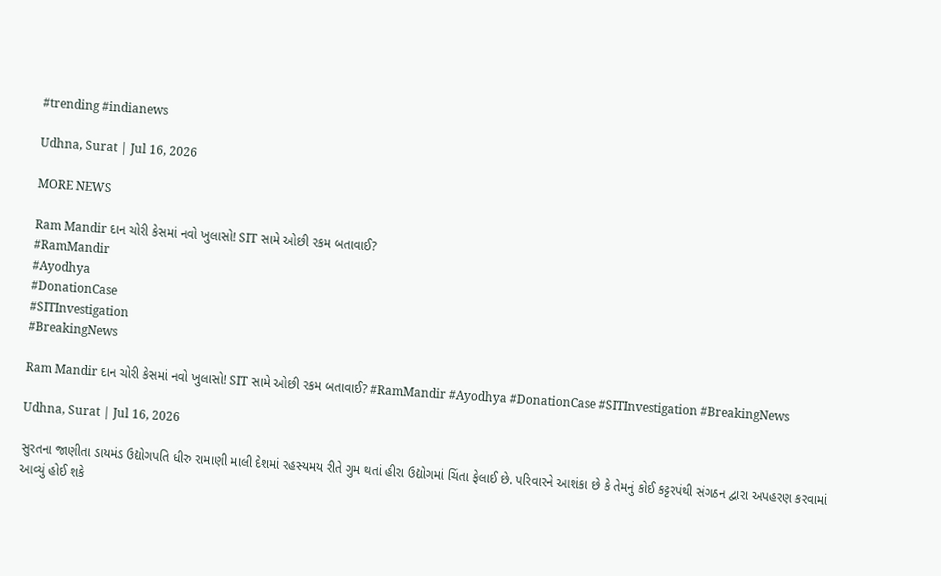#trending #indianews

Udhna, Surat | Jul 16, 2026

MORE NEWS

Ram Mandir દાન ચોરી કેસમાં નવો ખુલાસો! SIT સામે ઓછી રકમ બતાવાઈ?
#RamMandir
#Ayodhya
#DonationCase
#SITInvestigation
#BreakingNews

Ram Mandir દાન ચોરી કેસમાં નવો ખુલાસો! SIT સામે ઓછી રકમ બતાવાઈ? #RamMandir #Ayodhya #DonationCase #SITInvestigation #BreakingNews

Udhna, Surat | Jul 16, 2026

સુરતના જાણીતા ડાયમંડ ઉદ્યોગપતિ ધીરુ રામાણી માલી દેશમાં રહસ્યમય રીતે ગુમ થતાં હીરા ઉદ્યોગમાં ચિંતા ફેલાઈ છે. પરિવારને આશંકા છે કે તેમનું કોઈ કટ્ટરપંથી સંગઠન દ્વારા અપહરણ કરવામાં આવ્યું હોઈ શકે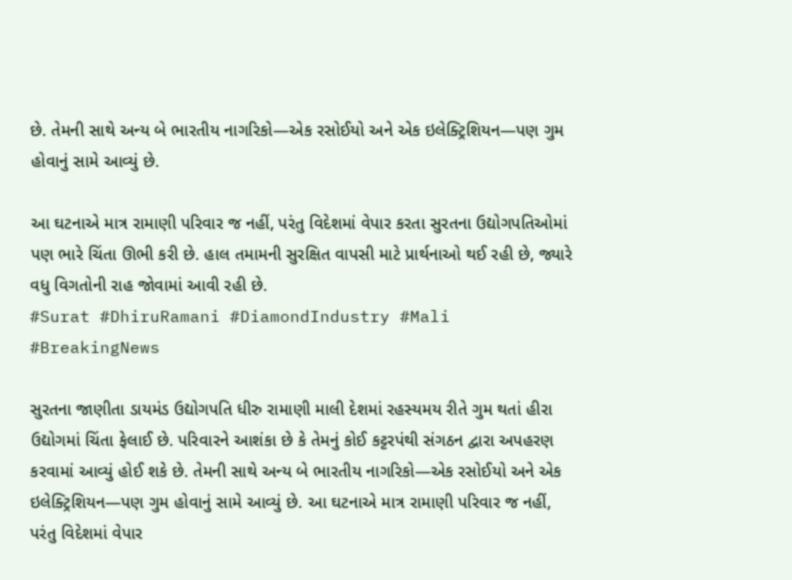છે. તેમની સાથે અન્ય બે ભારતીય નાગરિકો—એક રસોઈયો અને એક ઇલેક્ટ્રિશિયન—પણ ગુમ હોવાનું સામે આવ્યું છે.

આ ઘટનાએ માત્ર રામાણી પરિવાર જ નહીં, પરંતુ વિદેશમાં વેપાર કરતા સુરતના ઉદ્યોગપતિઓમાં પણ ભારે ચિંતા ઊભી કરી છે. હાલ તમામની સુરક્ષિત વાપસી માટે પ્રાર્થનાઓ થઈ રહી છે, જ્યારે વધુ વિગતોની રાહ જોવામાં આવી રહી છે.
#Surat #DhiruRamani #DiamondIndustry #Mali #BreakingNews

સુરતના જાણીતા ડાયમંડ ઉદ્યોગપતિ ધીરુ રામાણી માલી દેશમાં રહસ્યમય રીતે ગુમ થતાં હીરા ઉદ્યોગમાં ચિંતા ફેલાઈ છે. પરિવારને આશંકા છે કે તેમનું કોઈ કટ્ટરપંથી સંગઠન દ્વારા અપહરણ કરવામાં આવ્યું હોઈ શકે છે. તેમની સાથે અન્ય બે ભારતીય નાગરિકો—એક રસોઈયો અને એક ઇલેક્ટ્રિશિયન—પણ ગુમ હોવાનું સામે આવ્યું છે. આ ઘટનાએ માત્ર રામાણી પરિવાર જ નહીં, પરંતુ વિદેશમાં વેપાર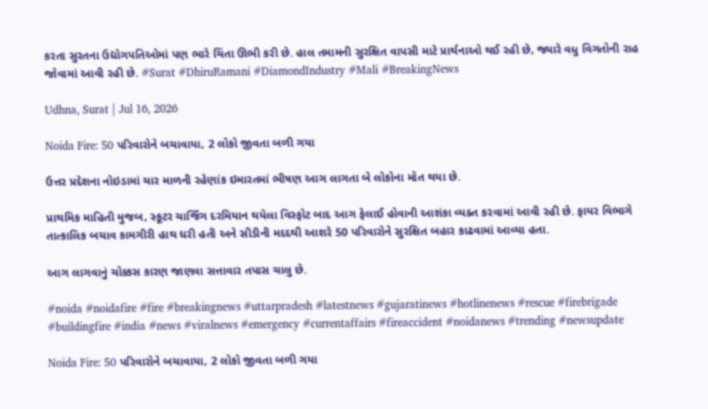કરતા સુરતના ઉદ્યોગપતિઓમાં પણ ભારે ચિંતા ઊભી કરી છે. હાલ તમામની સુરક્ષિત વાપસી માટે પ્રાર્થનાઓ થઈ રહી છે, જ્યારે વધુ વિગતોની રાહ જોવામાં આવી રહી છે. #Surat #DhiruRamani #DiamondIndustry #Mali #BreakingNews

Udhna, Surat | Jul 16, 2026

Noida Fire: 50 પરિવારોને બચાવાયા, 2 લોકો જીવતા બળી ગયા

ઉત્તર પ્રદેશના નોઇડામાં ચાર માળની રહેણાંક ઇમારતમાં ભીષણ આગ લાગતા બે લોકોના મોત થયા છે.

પ્રાથમિક માહિતી મુજબ, સ્કૂટર ચાર્જિંગ દરમિયાન થયેલા વિસ્ફોટ બાદ આગ ફેલાઈ હોવાની આશંકા વ્યક્ત કરવામાં આવી રહી છે. ફાયર વિભાગે તાત્કાલિક બચાવ કામગીરી હાથ ધરી હતી અને સીડીની મદદથી આશરે 50 પરિવારોને સુરક્ષિત બહાર કાઢવામાં આવ્યા હતા.

આગ લાગવાનું ચોક્કસ કારણ જાણવા સત્તાવાર તપાસ ચાલુ છે.

#noida #noidafire #fire #breakingnews #uttarpradesh #latestnews #gujaratinews #hotlinenews #rescue #firebrigade #buildingfire #india #news #viralnews #emergency #currentaffairs #fireaccident #noidanews #trending #newsupdate

Noida Fire: 50 પરિવારોને બચાવાયા, 2 લોકો જીવતા બળી ગયા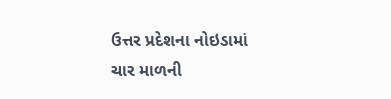ઉત્તર પ્રદેશના નોઇડામાં ચાર માળની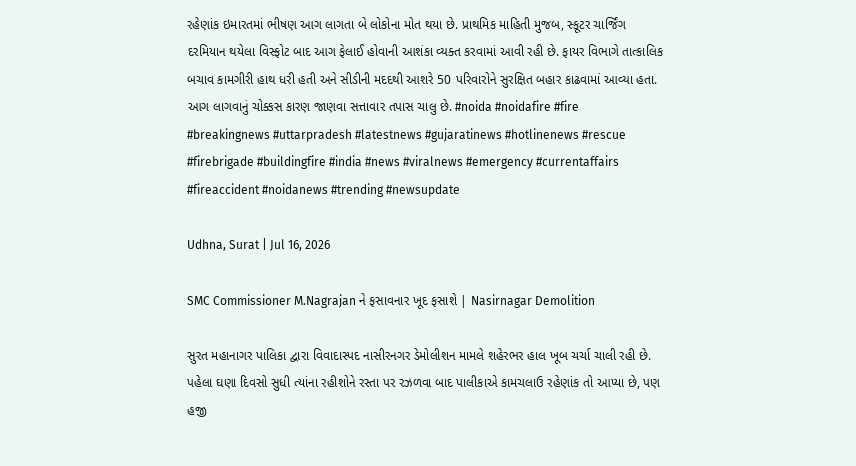રહેણાંક ઇમારતમાં ભીષણ આગ લાગતા બે લોકોના મોત થયા છે. પ્રાથમિક માહિતી મુજબ, સ્કૂટર ચાર્જિંગ દરમિયાન થયેલા વિસ્ફોટ બાદ આગ ફેલાઈ હોવાની આશંકા વ્યક્ત કરવામાં આવી રહી છે. ફાયર વિભાગે તાત્કાલિક બચાવ કામગીરી હાથ ધરી હતી અને સીડીની મદદથી આશરે 50 પરિવારોને સુરક્ષિત બહાર કાઢવામાં આવ્યા હતા. આગ લાગવાનું ચોક્કસ કારણ જાણવા સત્તાવાર તપાસ ચાલુ છે. #noida #noidafire #fire #breakingnews #uttarpradesh #latestnews #gujaratinews #hotlinenews #rescue #firebrigade #buildingfire #india #news #viralnews #emergency #currentaffairs #fireaccident #noidanews #trending #newsupdate

Udhna, Surat | Jul 16, 2026

SMC Commissioner M.Nagrajan ને ફસાવનાર ખૂદ ફસાશે | Nasirnagar Demolition

સુરત મહાનાગર પાલિકા દ્વારા વિવાદાસ્પદ નાસીરનગર ડેમોલીશન મામલે શહેરભર હાલ ખૂબ ચર્ચા ચાલી રહી છે. પહેલા ઘણા દિવસો સુધી ત્યાંના રહીશોને રસ્તા પર રઝળવા બાદ પાલીકાએ કામચલાઉ રહેણાંક તો આપ્યા છે, પણ હજી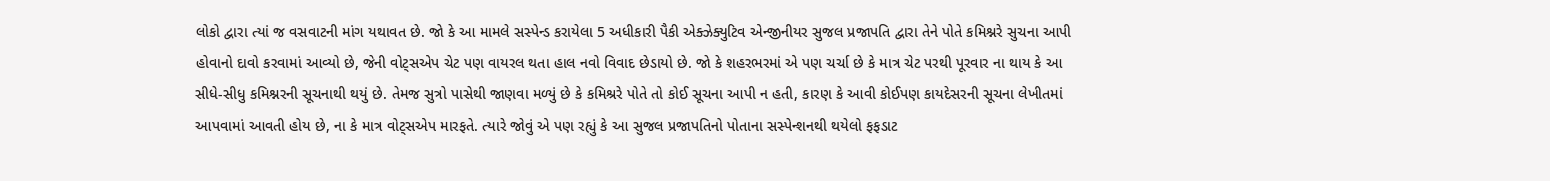લોકો દ્વારા ત્યાં જ વસવાટની માંગ યથાવત છે. જો કે આ મામલે સસ્પેન્ડ કરાયેલા 5 અધીકારી પૈકી એક્ઝેક્યુટિવ એન્જીનીયર સુજલ પ્રજાપતિ દ્વારા તેને પોતે કમિશ્નરે સુચના આપી હોવાનો દાવો કરવામાં આવ્યો છે, જેની વોટ્સએપ ચેટ પણ વાયરલ થતા હાલ નવો વિવાદ છેડાયો છે. જો કે શહરભરમાં એ પણ ચર્ચા છે કે માત્ર ચેટ પરથી પૂરવાર ના થાય કે આ સીધે-સીધુ કમિશ્નરની સૂચનાથી થયું છે. તેમજ સુત્રો પાસેથી જાણવા મળ્યું છે કે કમિશ્રરે પોતે તો કોઈ સૂચના આપી ન હતી, કારણ કે આવી કોઈપણ કાયદેસરની સૂચના લેખીતમાં આપવામાં આવતી હોય છે, ના કે માત્ર વોટ્સએપ મારફતે. ત્યારે જોવું એ પણ રહ્યું કે આ સુજલ પ્રજાપતિનો પોતાના સસ્પેન્શનથી થયેલો ફફડાટ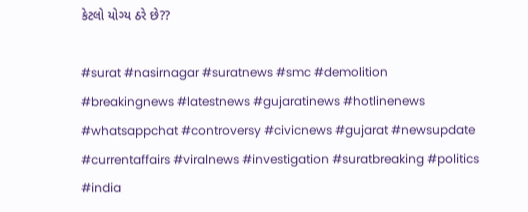કેટલો યોગ્ય ઠરે છે??

#surat #nasirnagar #suratnews #smc #demolition #breakingnews #latestnews #gujaratinews #hotlinenews #whatsappchat #controversy #civicnews #gujarat #newsupdate #currentaffairs #viralnews #investigation #suratbreaking #politics #india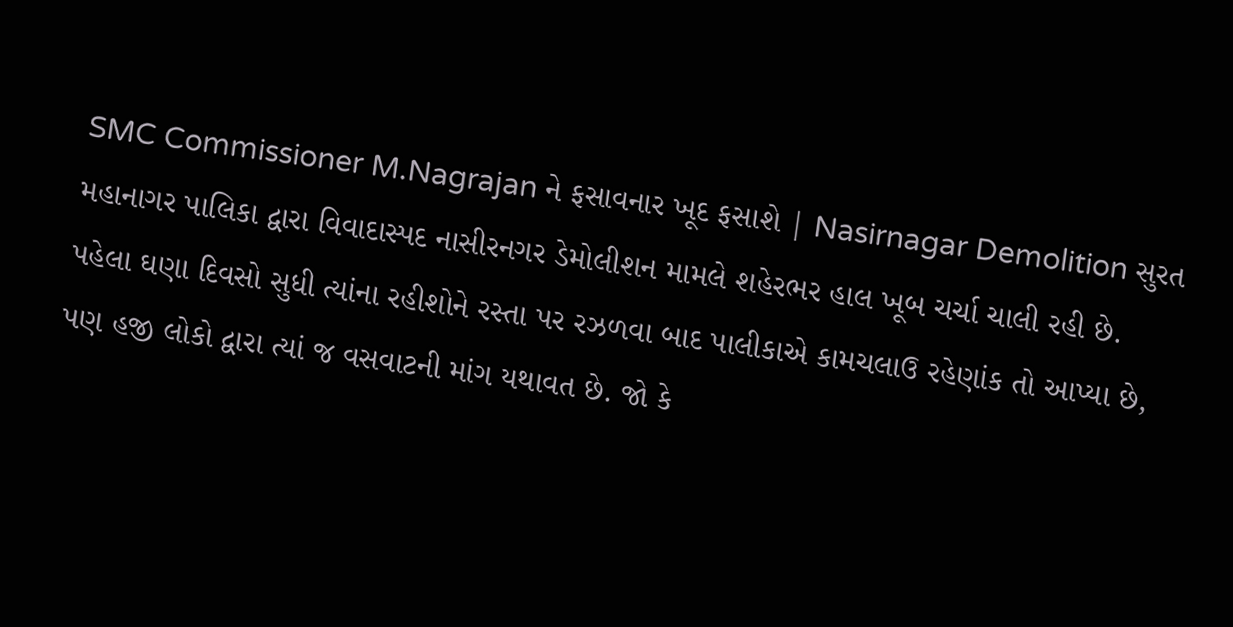SMC Commissioner M.Nagrajan ને ફસાવનાર ખૂદ ફસાશે | Nasirnagar Demolition સુરત મહાનાગર પાલિકા દ્વારા વિવાદાસ્પદ નાસીરનગર ડેમોલીશન મામલે શહેરભર હાલ ખૂબ ચર્ચા ચાલી રહી છે. પહેલા ઘણા દિવસો સુધી ત્યાંના રહીશોને રસ્તા પર રઝળવા બાદ પાલીકાએ કામચલાઉ રહેણાંક તો આપ્યા છે, પણ હજી લોકો દ્વારા ત્યાં જ વસવાટની માંગ યથાવત છે. જો કે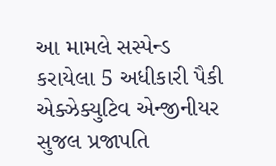આ મામલે સસ્પેન્ડ કરાયેલા 5 અધીકારી પૈકી એક્ઝેક્યુટિવ એન્જીનીયર સુજલ પ્રજાપતિ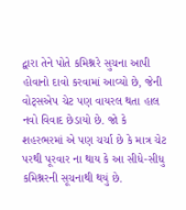દ્વારા તેને પોતે કમિશ્નરે સુચના આપી હોવાનો દાવો કરવામાં આવ્યો છે, જેની વોટ્સએપ ચેટ પણ વાયરલ થતા હાલ નવો વિવાદ છેડાયો છે. જો કે શહરભરમાં એ પણ ચર્ચા છે કે માત્ર ચેટ પરથી પૂરવાર ના થાય કે આ સીધે-સીધુ કમિશ્નરની સૂચનાથી થયું છે.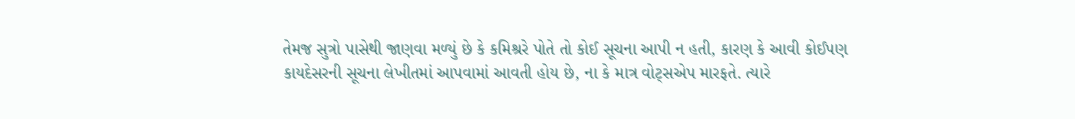તેમજ સુત્રો પાસેથી જાણવા મળ્યું છે કે કમિશ્રરે પોતે તો કોઈ સૂચના આપી ન હતી, કારણ કે આવી કોઈપણ કાયદેસરની સૂચના લેખીતમાં આપવામાં આવતી હોય છે, ના કે માત્ર વોટ્સએપ મારફતે. ત્યારે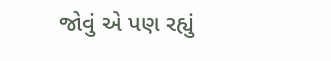જોવું એ પણ રહ્યું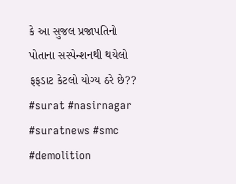કે આ સુજલ પ્રજાપતિનો પોતાના સસ્પેન્શનથી થયેલો ફફડાટ કેટલો યોગ્ય ઠરે છે?? #surat #nasirnagar #suratnews #smc #demolition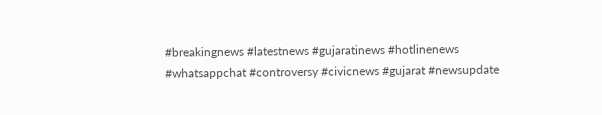#breakingnews #latestnews #gujaratinews #hotlinenews #whatsappchat #controversy #civicnews #gujarat #newsupdate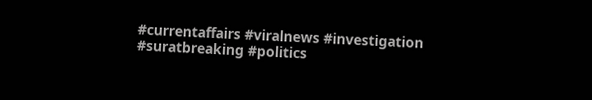#currentaffairs #viralnews #investigation #suratbreaking #politics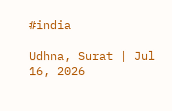#india

Udhna, Surat | Jul 16, 2026